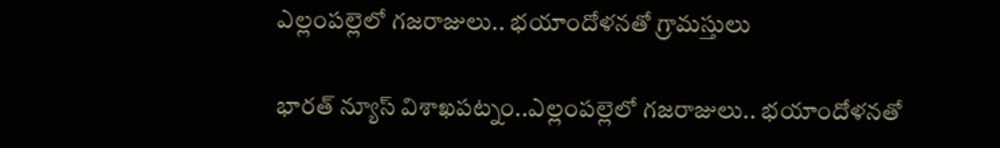ఎల్లంపల్లెలో గజరాజులు.. భయాందోళనతో గ్రామస్తులు

భారత్ న్యూస్ విశాఖపట్నం..ఎల్లంపల్లెలో గజరాజులు.. భయాందోళనతో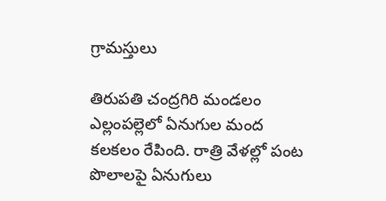గ్రామస్తులు

తిరుపతి చంద్రగిరి మండలం ఎల్లంపల్లెలో ఏనుగుల మంద కలకలం రేపింది. రాత్రి వేళల్లో పంట పొలాలపై ఏనుగులు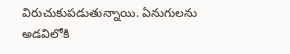విరుచుకుపడుతున్నాయి. ఏనుగులను అడవిలోకి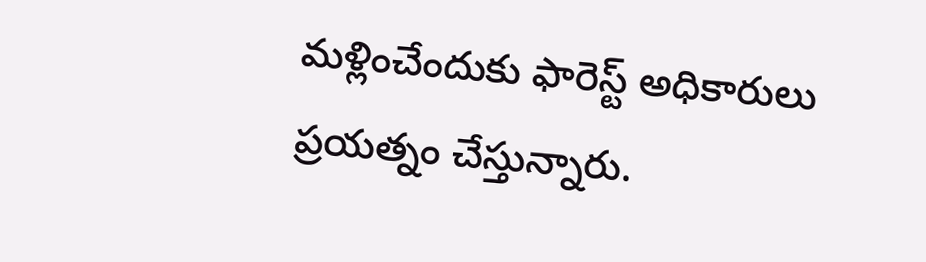మళ్లించేందుకు ఫారెస్ట్‌ అధికారులు ప్రయత్నం చేస్తున్నారు.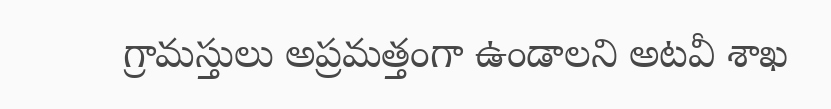గ్రామస్తులు అప్రమత్తంగా ఉండాలని అటవీ శాఖ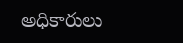అధికారులు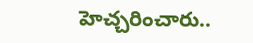హెచ్చరించారు..